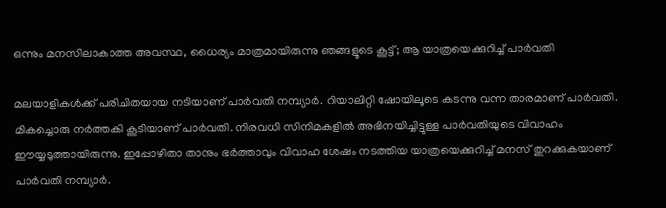ഒന്നും മനസിലാകാത്ത അവസ്ഥ, ധൈര്യം മാത്രമായിരുന്നു ഞങ്ങളൂടെ കൂട്ട്; ആ യാത്രയെക്കുറിച്ച് പാര്‍വതി

മലയാളികള്‍ക്ക് പരിചിതയായ നടിയാണ് പാര്‍വതി നമ്പ്യാര്‍. റിയാലിറ്റി ഷോയിലൂടെ കടന്നു വന്ന താരമാണ് പാര്‍വതി. മികച്ചൊരു നര്‍ത്തകി കൂടിയാണ് പാര്‍വതി. നിരവധി സിനിമകളില്‍ അഭിനയിച്ചിട്ടുള്ള പാര്‍വതിയുടെ വിവാഹം ഈയ്യടുത്തായിരുന്നു. ഇപ്പോഴിതാ താനും ഭര്‍ത്താവും വിവാഹ ശേഷം നടത്തിയ യാത്രയെക്കുറിച്ച് മനസ് തുറക്കുകയാണ് പാര്‍വതി നമ്പ്യാര്‍.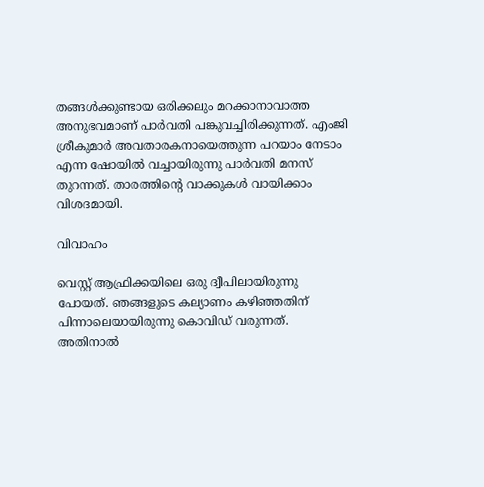തങ്ങള്‍ക്കുണ്ടായ ഒരിക്കലും മറക്കാനാവാത്ത അനുഭവമാണ് പാര്‍വതി പങ്കുവച്ചിരിക്കുന്നത്. എംജി ശ്രീകുമാര്‍ അവതാരകനായെത്തുന്ന പറയാം നേടാം എന്ന ഷോയില്‍ വച്ചായിരുന്നു പാര്‍വതി മനസ് തുറന്നത്. താരത്തിന്റെ വാക്കുകള്‍ വായിക്കാം വിശദമായി.

വിവാഹം

വെസ്റ്റ് ആഫ്രിക്കയിലെ ഒരു ദ്വീപിലായിരുന്നു പോയത്. ഞങ്ങളുടെ കല്യാണം കഴിഞ്ഞതിന് പിന്നാലെയായിരുന്നു കൊവിഡ് വരുന്നത്. അതിനാല്‍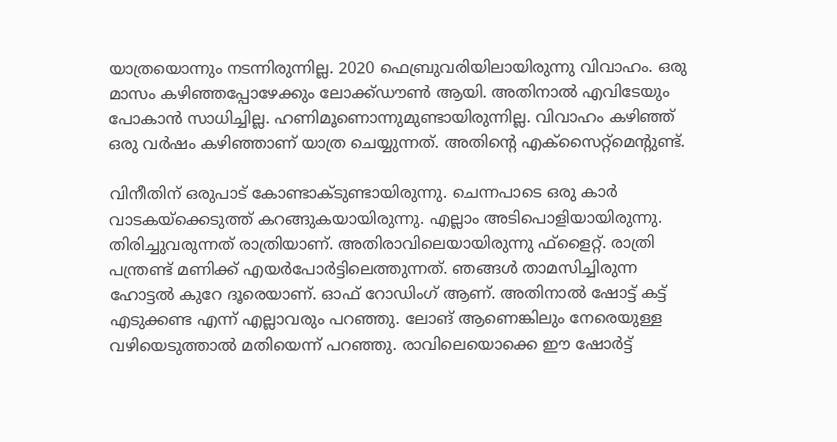യാത്രയൊന്നും നടന്നിരുന്നില്ല. 2020 ഫെബ്രുവരിയിലായിരുന്നു വിവാഹം. ഒരു മാസം കഴിഞ്ഞപ്പോഴേക്കും ലോക്ക്ഡൗണ്‍ ആയി. അതിനാല്‍ എവിടേയും പോകാന്‍ സാധിച്ചില്ല. ഹണിമൂണൊന്നുമുണ്ടായിരുന്നില്ല. വിവാഹം കഴിഞ്ഞ് ഒരു വര്‍ഷം കഴിഞ്ഞാണ് യാത്ര ചെയ്യുന്നത്. അതിന്റെ എക്‌സൈറ്റ്‌മെന്റുണ്ട്.

വിനീതിന് ഒരുപാട് കോണ്ടാക്ടുണ്ടായിരുന്നു. ചെന്നപാടെ ഒരു കാര്‍ വാടകയ്‌ക്കെടുത്ത് കറങ്ങുകയായിരുന്നു. എല്ലാം അടിപൊളിയായിരുന്നു. തിരിച്ചുവരുന്നത് രാത്രിയാണ്. അതിരാവിലെയായിരുന്നു ഫ്‌ളൈറ്റ്. രാത്രി പന്ത്രണ്ട് മണിക്ക് എയര്‍പോര്‍ട്ടിലെത്തുന്നത്. ഞങ്ങള്‍ താമസിച്ചിരുന്ന ഹോട്ടല്‍ കുറേ ദൂരെയാണ്. ഓഫ് റോഡിംഗ് ആണ്. അതിനാല്‍ ഷോട്ട് കട്ട് എടുക്കണ്ട എന്ന് എല്ലാവരും പറഞ്ഞു. ലോങ് ആണെങ്കിലും നേരെയുള്ള വഴിയെടുത്താല്‍ മതിയെന്ന് പറഞ്ഞു. രാവിലെയൊക്കെ ഈ ഷോര്‍ട്ട്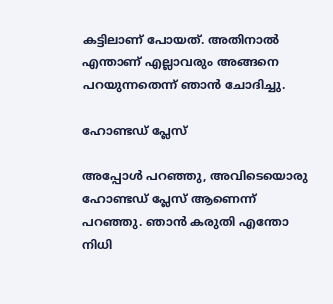കട്ടിലാണ് പോയത്. അതിനാല്‍ എന്താണ് എല്ലാവരും അങ്ങനെ പറയുന്നതെന്ന് ഞാന്‍ ചോദിച്ചു.

ഹോണ്ടഡ് പ്ലേസ്

അപ്പോള്‍ പറഞ്ഞു, അവിടെയൊരു ഹോണ്ടഡ് പ്ലേസ് ആണെന്ന് പറഞ്ഞു. ഞാന്‍ കരുതി എന്തോ നിധി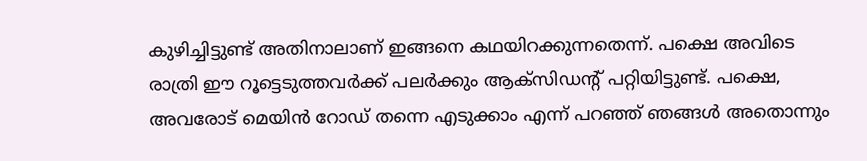കുഴിച്ചിട്ടുണ്ട് അതിനാലാണ് ഇങ്ങനെ കഥയിറക്കുന്നതെന്ന്. പക്ഷെ അവിടെ രാത്രി ഈ റൂട്ടെടുത്തവര്‍ക്ക് പലര്‍ക്കും ആക്‌സിഡന്റ് പറ്റിയിട്ടുണ്ട്. പക്ഷെ, അവരോട് മെയിന്‍ റോഡ് തന്നെ എടുക്കാം എന്ന് പറഞ്ഞ് ഞങ്ങള്‍ അതൊന്നും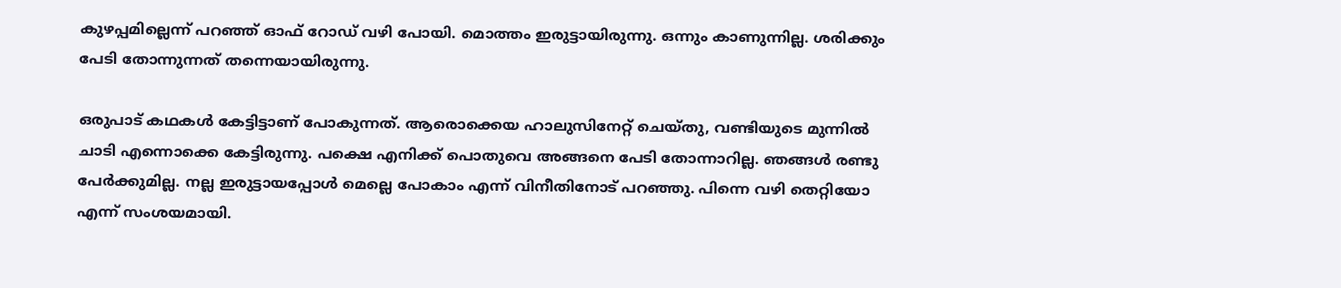കുഴപ്പമില്ലെന്ന് പറഞ്ഞ് ഓഫ് റോഡ് വഴി പോയി. മൊത്തം ഇരുട്ടായിരുന്നു. ഒന്നും കാണുന്നില്ല. ശരിക്കും പേടി തോന്നുന്നത് തന്നെയായിരുന്നു.

ഒരുപാട് കഥകള്‍ കേട്ടിട്ടാണ് പോകുന്നത്. ആരൊക്കെയ ഹാലുസിനേറ്റ് ചെയ്തു, വണ്ടിയുടെ മുന്നില്‍ ചാടി എന്നൊക്കെ കേട്ടിരുന്നു. പക്ഷെ എനിക്ക് പൊതുവെ അങ്ങനെ പേടി തോന്നാറില്ല. ഞങ്ങള്‍ രണ്ടു പേര്‍ക്കുമില്ല. നല്ല ഇരുട്ടായപ്പോള്‍ മെല്ലെ പോകാം എന്ന് വിനീതിനോട് പറഞ്ഞു. പിന്നെ വഴി തെറ്റിയോ എന്ന് സംശയമായി.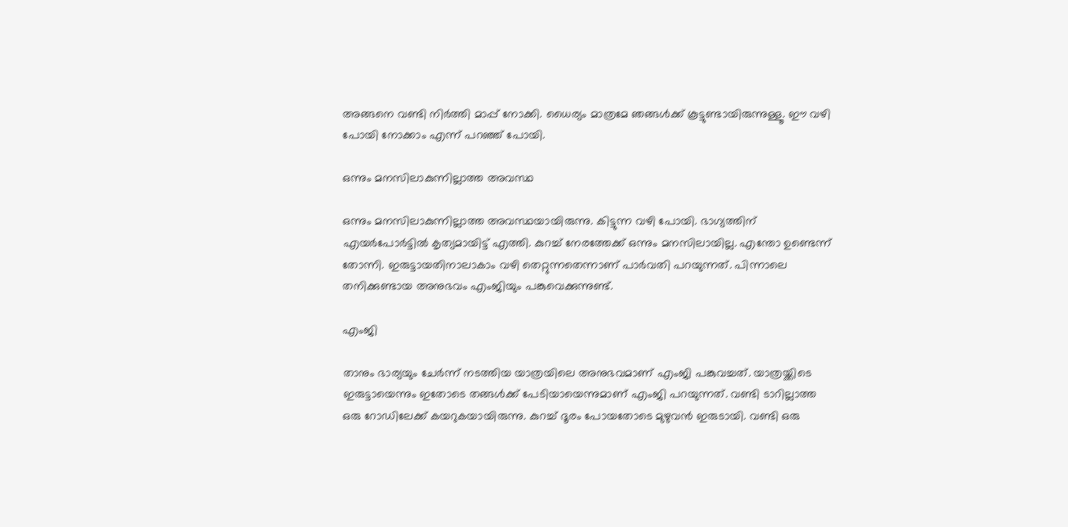അങ്ങനെ വണ്ടി നിര്‍ത്തി മാപ്പ് നോക്കി. ധൈര്യം മാത്രമേ ഞങ്ങള്‍ക്ക് കൂട്ടുണ്ടായിരുന്നുള്ളൂ. ഈ വഴി പോയി നോക്കാം എന്ന് പറഞ്ഞ് പോയി.

ഒന്നും മനസിലാകുന്നില്ലാത്ത അവസ്ഥ

ഒന്നും മനസിലാകുന്നില്ലാത്ത അവസ്ഥയായിരുന്നു. കിട്ടുന്ന വഴി പോയി. ഭാഗ്യത്തിന് എയര്‍പോര്‍ട്ടില്‍ കൃത്യമായിട്ട് എത്തി. കുറച്ച് നേരത്തേക്ക് ഒന്നും മനസിലായില്ല. എന്തോ ഉണ്ടെന്ന് തോന്നി. ഇരുട്ടായതിനാലാകാം വഴി തെറ്റുന്നതെന്നാണ് പാര്‍വതി പറയുന്നത്. പിന്നാലെ തനിക്കുണ്ടായ അനുഭവം എംജിയും പങ്കുവെക്കുന്നുണ്ട്.

എംജി

താനും ഭാര്യയും ചേര്‍ന്ന് നടത്തിയ യാത്രയിലെ അനുഭവമാണ് എംജി പങ്കുവച്ചത്. യാത്രയ്ക്കിടെ ഇരുട്ടായെന്നും ഇതോടെ തങ്ങള്‍ക്ക് പേടിയായെന്നുമാണ് എംജി പറയുന്നത്. വണ്ടി ടാറില്ലാത്ത ഒരു റോഡിലേക്ക് കയറുകയായിരുന്നു. കുറച്ച് ദൂരം പോയതോടെ മുഴുവന്‍ ഇരുടായി. വണ്ടി ഒരു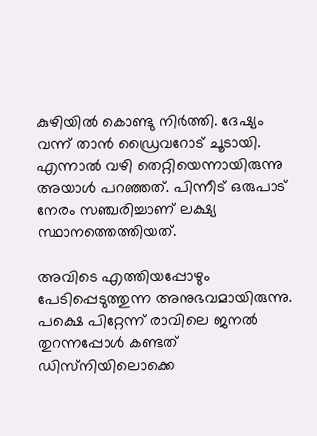കുഴിയില്‍ കൊണ്ടു നിര്‍ത്തി. ദേഷ്യം വന്ന് താന്‍ ഡ്രൈവറോട് ചൂടായി. എന്നാല്‍ വഴി തെറ്റിയെന്നായിരുന്നു അയാള്‍ പറഞ്ഞത്. പിന്നീട് ഒരുപാട് നേരം സഞ്ചരിച്ചാണ് ലക്ഷ്യ സ്ഥാനത്തെത്തിയത്.

അവിടെ എത്തിയപ്പോഴും പേടിപ്പെടുത്തുന്ന അനുഭവമായിരുന്നു. പക്ഷെ പിറ്റേന്ന് രാവിലെ ജനല്‍ തുറന്നപ്പോള്‍ കണ്ടത് ഡിസ്‌നിയിലൊക്കെ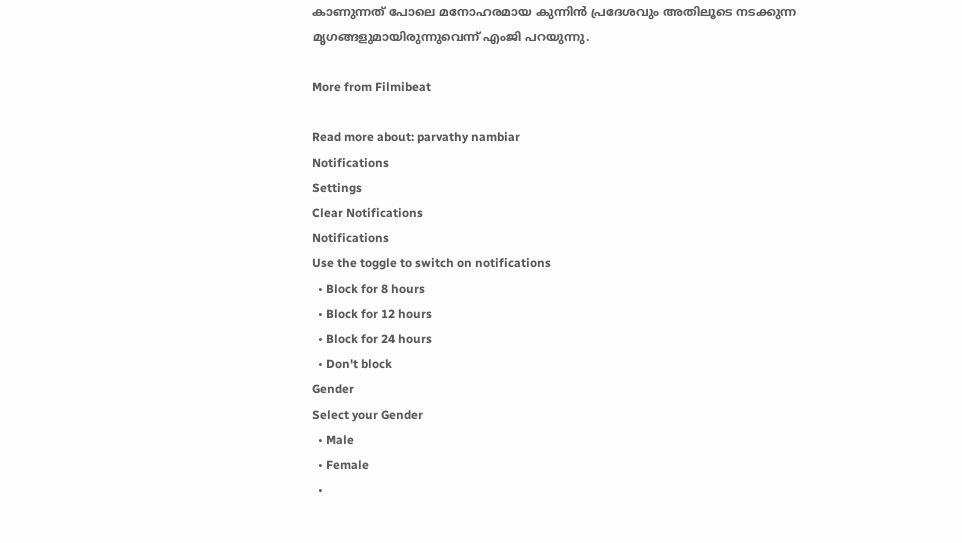കാണുന്നത് പോലെ മനോഹരമായ കുന്നിന്‍ പ്രദേശവും അതിലൂടെ നടക്കുന്ന മൃഗങ്ങളുമായിരുന്നുവെന്ന് എംജി പറയുന്നു.

More from Filmibeat

Read more about: parvathy nambiar
Notifications
Settings
Clear Notifications
Notifications
Use the toggle to switch on notifications
  • Block for 8 hours
  • Block for 12 hours
  • Block for 24 hours
  • Don't block
Gender
Select your Gender
  • Male
  • Female
  •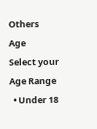Others
Age
Select your Age Range
  • Under 18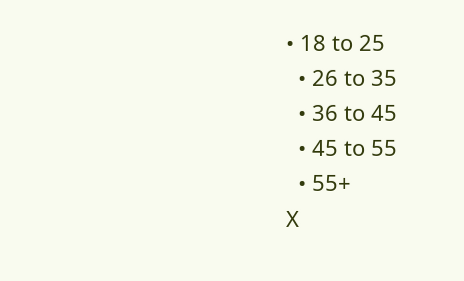• 18 to 25
  • 26 to 35
  • 36 to 45
  • 45 to 55
  • 55+
X